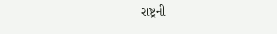રાષ્ટ્રની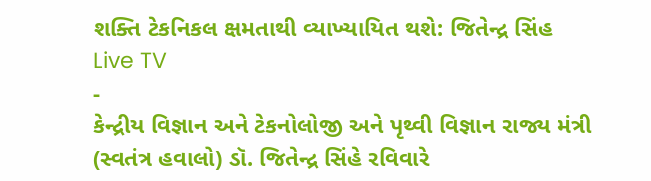શક્તિ ટેકનિકલ ક્ષમતાથી વ્યાખ્યાયિત થશે: જિતેન્દ્ર સિંહ
Live TV
-
કેન્દ્રીય વિજ્ઞાન અને ટેકનોલોજી અને પૃથ્વી વિજ્ઞાન રાજ્ય મંત્રી (સ્વતંત્ર હવાલો) ડૉ. જિતેન્દ્ર સિંહે રવિવારે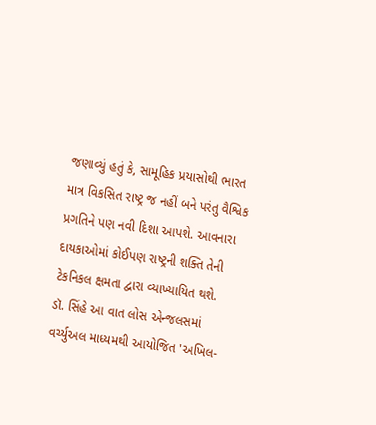જણાવ્યું હતું કે, સામૂહિક પ્રયાસોથી ભારત માત્ર વિકસિત રાષ્ટ્ર જ નહીં બને પરંતુ વૈશ્વિક પ્રગતિને પણ નવી દિશા આપશે. આવનારા દાયકાઓમાં કોઈપણ રાષ્ટ્રની શક્તિ તેની ટેકનિકલ ક્ષમતા દ્વારા વ્યાખ્યાયિત થશે.
ડૉ. સિંહે આ વાત લોસ એન્જલસમાં વર્ચ્યુઅલ માધ્યમથી આયોજિત 'અખિલ-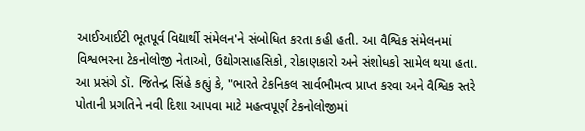આઈઆઈટી ભૂતપૂર્વ વિદ્યાર્થી સંમેલન'ને સંબોધિત કરતા કહી હતી. આ વૈશ્વિક સંમેલનમાં વિશ્વભરના ટેકનોલોજી નેતાઓ, ઉદ્યોગસાહસિકો, રોકાણકારો અને સંશોધકો સામેલ થયા હતા.
આ પ્રસંગે ડૉ. જિતેન્દ્ર સિંહે કહ્યું કે, "ભારતે ટેકનિકલ સાર્વભૌમત્વ પ્રાપ્ત કરવા અને વૈશ્વિક સ્તરે પોતાની પ્રગતિને નવી દિશા આપવા માટે મહત્વપૂર્ણ ટેકનોલોજીમાં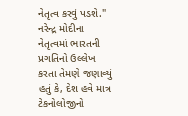નેતૃત્વ કરવું પડશે."
નરેન્દ્ર મોદીના નેતૃત્વમાં ભારતની પ્રગતિનો ઉલ્લેખ કરતા તેમણે જણાવ્યું હતું કે, દેશ હવે માત્ર ટેકનોલોજીનો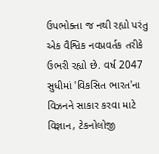ઉપભોક્તા જ નથી રહ્યો પરંતુ એક વૈશ્વિક નવપ્રવર્તક તરીકે ઉભરી રહ્યો છે. વર્ષ 2047 સુધીમાં 'વિકસિત ભારત'ના વિઝનને સાકાર કરવા માટે વિજ્ઞાન, ટેકનોલોજી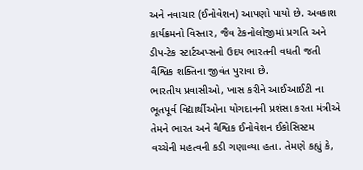અને નવાચાર (ઈનોવેશન) આપણો પાયો છે. અવકાશ કાર્યક્રમનો વિસ્તાર, જૈવ ટેકનોલોજીમાં પ્રગતિ અને ડીપ-ટેક સ્ટાર્ટઅપ્સનો ઉદય ભારતની વધતી જતી વૈશ્વિક શક્તિના જીવંત પુરાવા છે.
ભારતીય પ્રવાસીઓ, ખાસ કરીને આઈઆઈટી ના ભૂતપૂર્વ વિદ્યાર્થીઓના યોગદાનની પ્રશંસા કરતા મંત્રીએ તેમને ભારત અને વૈશ્વિક ઈનોવેશન ઈકોસિસ્ટમ વચ્ચેની મહત્વની કડી ગણાવ્યા હતા. તેમણે કહ્યું કે,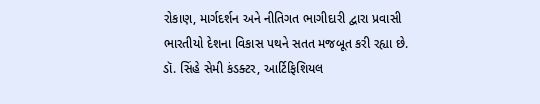રોકાણ, માર્ગદર્શન અને નીતિગત ભાગીદારી દ્વારા પ્રવાસી ભારતીયો દેશના વિકાસ પથને સતત મજબૂત કરી રહ્યા છે.
ડૉ. સિંહે સેમી કંડક્ટર, આર્ટિફિશિયલ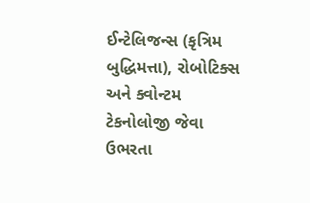ઈન્ટેલિજન્સ (કૃત્રિમ બુદ્ધિમત્તા), રોબોટિક્સ અને ક્વોન્ટમ ટેકનોલોજી જેવા ઉભરતા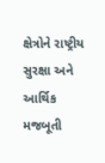ક્ષેત્રોને રાષ્ટ્રીય સુરક્ષા અને આર્થિક મજબૂતી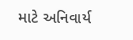માટે અનિવાર્ય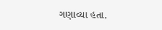ગણાવ્યા હતા.